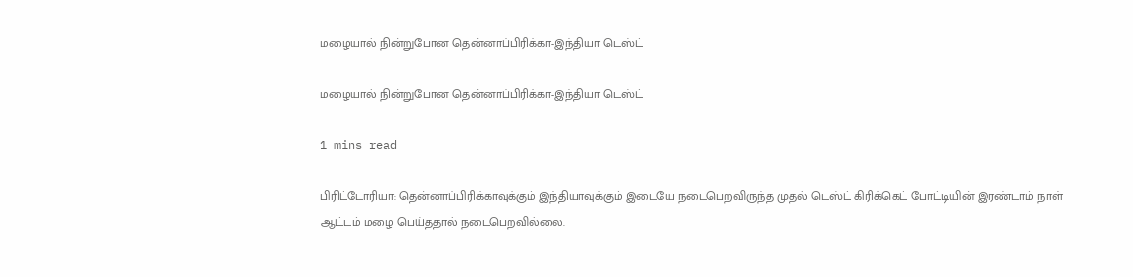மழையால் நின்றுபோன தென்னாப்பிரிக்கா-இந்தியா டெஸ்ட்

மழையால் நின்றுபோன தென்னாப்பிரிக்கா-இந்தியா டெஸ்ட்

1 mins read

பிரிட்டோரியா: தென்னாப்பிரிக்காவுக்கும் இந்தியாவுக்கும் இடையே நடைபெறவிருந்த முதல் டெஸ்ட் கிரிக்கெட் போட்டியின் இரண்டாம் நாள் ஆட்டம் மழை பெய்ததால் நடைபெறவில்லை.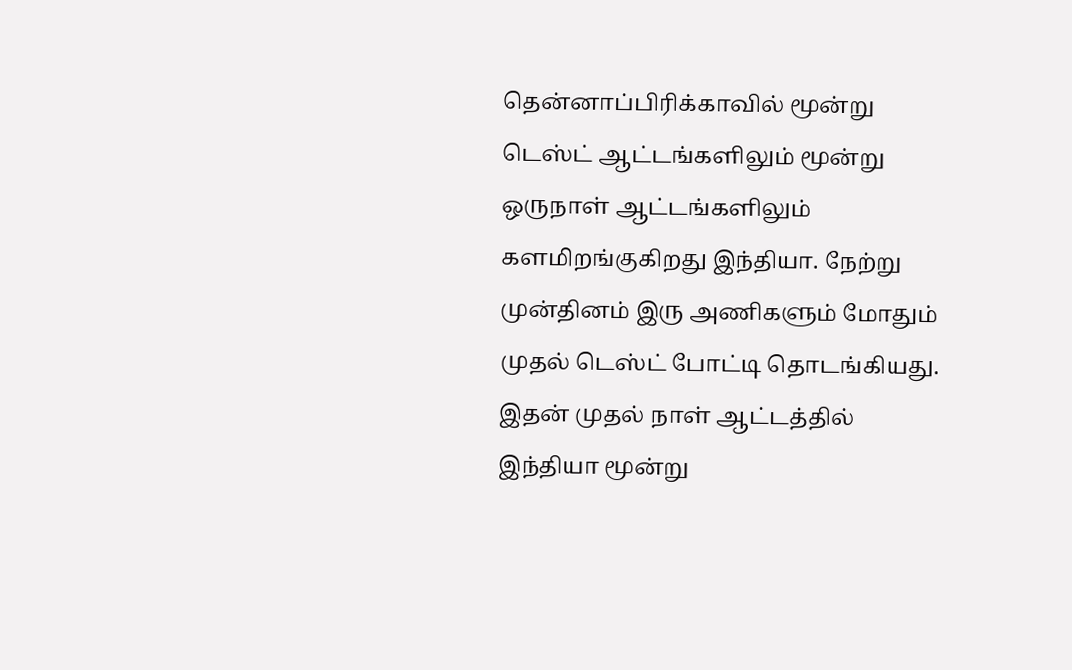தென்னாப்பிரிக்காவில் மூன்று டெஸ்ட் ஆட்டங்களிலும் மூன்று ஒருநாள் ஆட்டங்களிலும் களமிறங்குகிறது இந்தியா. நேற்று முன்தினம் இரு அணிகளும் மோதும் முதல் டெஸ்ட் போட்டி தொடங்கியது. இதன் முதல் நாள் ஆட்டத்தில் இந்தியா மூன்று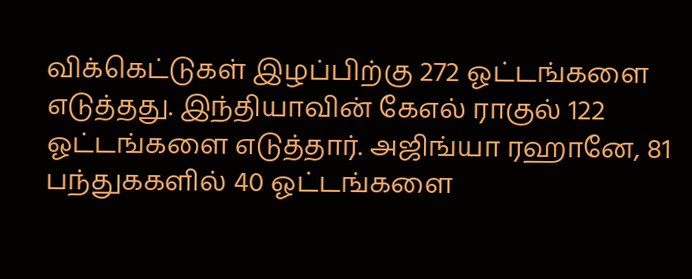விக்கெட்டுகள் இழப்பிற்கு 272 ஓட்டங்களை எடுத்தது. இந்தியாவின் கேஎல் ராகுல் 122 ஓட்டங்களை எடுத்தார். அஜிங்யா ரஹானே, 81 பந்துககளில் 40 ஓட்டங்களை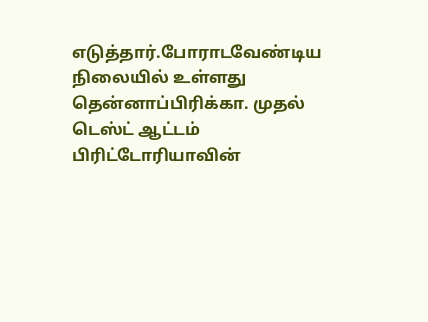எடுத்தார்.போராடவேண்டிய நிலையில் உள்ளது தென்னாப்பிரிக்கா. முதல் டெஸ்ட் ஆட்டம் பிரிட்டோரியாவின்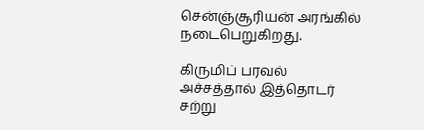சென்ஞ்சூரியன் அரங்கில் நடைபெறுகிறது.

கிருமிப் பரவல் அச்சத்தால் இத்தொடர் சற்று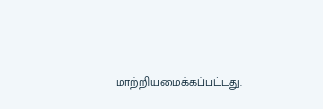மாற்றியமைக்கப்பட்டது.